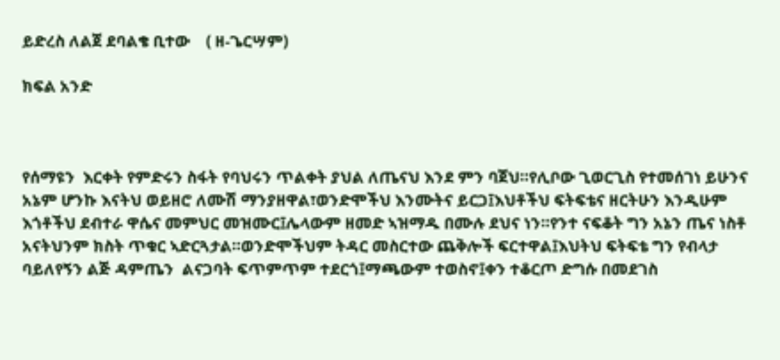ይድረስ ለልጀ ደባልቄ ቢተው    ( ዘ-ጌርሣም)

ክፍል አንድ



የሰማዩን  እርቀት የምድሩን ስፋት የባህሩን ጥልቀት ያህል ለጤናህ እንደ ምን ባጀህ።የሊቦው ጊወርጊስ የተመሰገነ ይሁንና አኔም ሆንኩ እናትህ ወይዘሮ ለሙሽ ማንያዘዋል፣ወንድሞችህ እንሙትና ይርጋ፤እህቶችህ ፍትፍቴና ዘርትሁን እንዲሁም እጎቶችህ ደብተራ ዋሴና መምህር መዝሙር፤ሌላውም ዘመድ ኣዝማዱ በሙሉ ደህና ነን።የንተ ናፍቆት ግን አኔን ጤና ነስቶ አናትህንም ክስት ጥቁር ኣድርጓታል።ወንድሞችህም ትዳር መስርተው ጨቅሎች ፍርተዋል፤እህትህ ፍትፍቴ ግን የብላታ ባይለየኝን ልጅ ዳምጤን  ልናጋባት ፍጥምጥም ተደርጎ፤ማጫውም ተወስኖ፤ቀን ተቆርጦ ድግሱ በመደገስ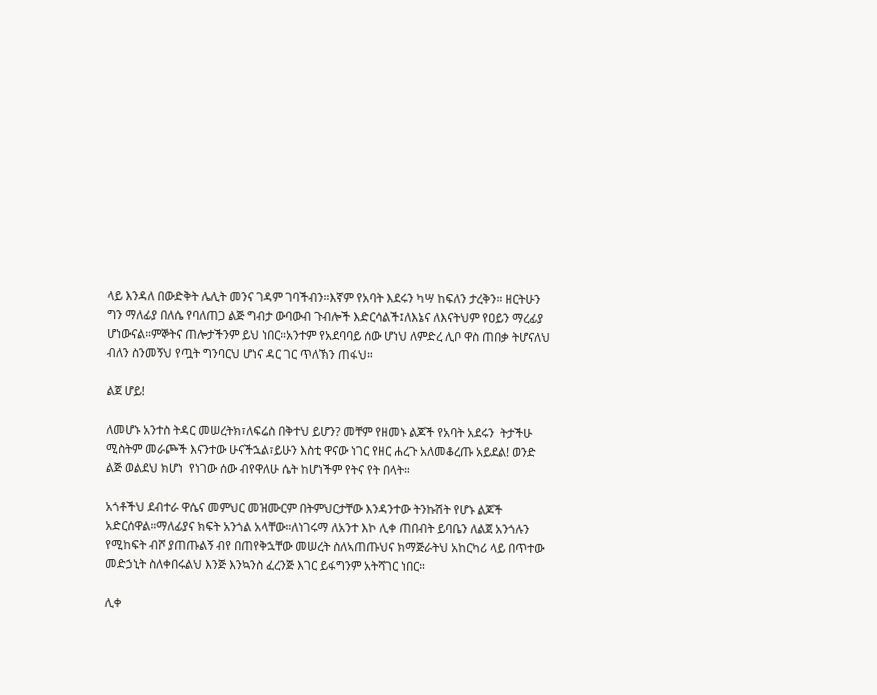ላይ እንዳለ በውድቅት ሌሊት መንና ገዳም ገባችብን።እኛም የአባት እደሩን ካሣ ከፍለን ታረቅን። ዘርትሁን ግን ማለፊያ በለሴ የባለጠጋ ልጅ ግብታ ውባውብ ጉብሎች እድርሳልች፤ለእኔና ለእናትህም የዐይን ማረፊያ ሆነውናል።ምኞትና ጠሎታችንም ይህ ነበር።አንተም የአደባባይ ሰው ሆነህ ለምድረ ሊቦ ዋስ ጠበቃ ትሆናለህ ብለን ስንመኝህ የጧት ግንባርህ ሆነና ዳር ገር ጥለኽን ጠፋህ።

ልጀ ሆይ!

ለመሆኑ አንተስ ትዳር መሠረትክ፣ለፍሬስ በቅተህ ይሆን? መቸም የዘመኑ ልጆች የአባት አደሩን  ትታችሁ ሚስትም መራጮች እናንተው ሁናችኋል፣ይሁን እስቲ ዋናው ነገር የዘር ሐረጉ አለመቆረጡ አይደል! ወንድ ልጅ ወልደህ ክሆነ  የነገው ሰው ብየዋለሁ ሴት ከሆነችም የትና የት በላት።

አጎቶችህ ደብተራ ዋሴና መምህር መዝሙርም በትምህርታቸው እንዳንተው ትንኩሽት የሆኑ ልጆች አድርሰዋል።ማለፊያና ክፍት አንጎል አላቸው።ለነገሩማ ለአንተ እኮ ሊቀ ጠበብት ይባቤን ለልጀ አንጎሉን የሚከፍት ብሾ ያጠጡልኝ ብየ በጠየቅኋቸው መሠረት ስለኣጠጡህና ክማጅራትህ አከርካሪ ላይ በጥተው መድኃኒት ስለቀበሩልህ እንጅ እንኳንስ ፈረንጅ እገር ይፋግንም አትሻገር ነበር።

ሊቀ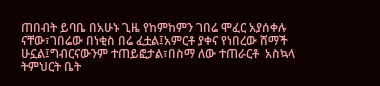ጠበብት ይባቤ በአሁኑ ጊዜ የከምከምን ገበሬ ሞፈር አያሰቀሉ ናቸው፣ገበሬው በነቂስ በሬ ፈቷል፤አምርቶ ያቀና የነበረው ሸማች ሁኗል፤ግብርናውንም ተጠይፎታል፣በስማ ለው ተጠራርቶ  አስኳላ ትምህርት ቤት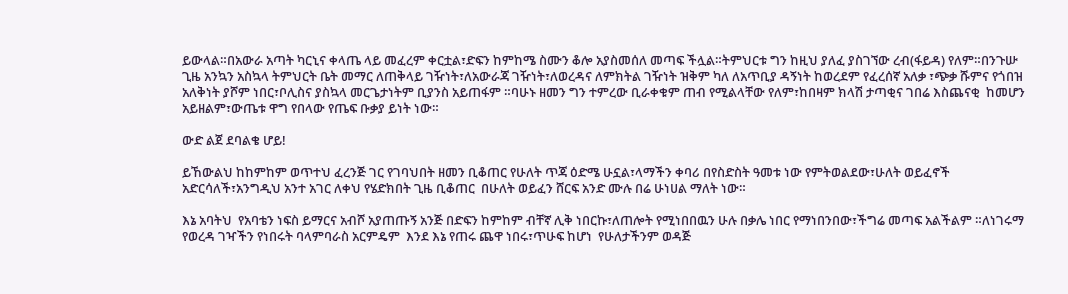ይውላል።በአውራ አጣት ካርኒና ቀላጤ ላይ መፈረም ቀርቷል፣ድፍን ከምከሜ ስሙን ቆሎ አያስመሰለ መጣፍ ችሏል።ትምህርቱ ግን ከዚህ ያለፈ ያስገኘው ረብ(ፋይዳ) የለም።በንጉሡ ጊዜ አንኳን አስኳላ ትምህርት ቤት መማር ለጠቅላይ ገዥነት፣ለአውራጃ ገዥነት፣ለወረዳና ለምክትል ገዥነት ዝቅም ካለ ለአጥቢያ ዳኝነት ከወረደም የፈረሰኛ አለቃ ፣ጭቃ ሹምና የጎበዝ አለቅነት ያሾም ነበር፣ቦሊስና ያስኳላ መርጌታነትም ቢያንስ አይጠፋም ።ባሁኑ ዘመን ግን ተምረው ቢራቀቁም ጠብ የሚልላቸው የለም፣ከበዛም ክላሽ ታጣቂና ገበሬ እስጨናቂ  ከመሆን አይዘልም፣ውጤቱ ዋግ የበላው የጤፍ ቡቃያ ይነት ነው።

ውድ ልጀ ደባልቄ ሆይ!

ይኸውልህ ከከምከም ወጥተህ ፈረንጅ ገር የገባህበት ዘመን ቢቆጠር የሁለት ጥጃ ዕድሜ ሁኗል፣ላማችን ቀባሪ በየስድስት ዓመቱ ነው የምትወልደው፣ሁለት ወይፈኖች አድርሳለች፣አንግዲህ አንተ አገር ለቀህ የሄድክበት ጊዜ ቢቆጠር  በሁለት ወይፈን ሸርፍ አንድ ሙሉ በሬ ሁነሀል ማለት ነው።

እኔ አባትህ  የአባቴን ነፍስ ይማርና አብሾ አያጠጡኝ አንጅ በድፍን ከምከም ብቸኛ ሊቅ ነበርኩ፣ለጠሎት የሚነበበዉን ሁሉ በቃሌ ነበር የማነበንበው፣ችግሬ መጣፍ አልችልም ።ለነገሩማ የወረዳ ገዣችን የነበሩት ባላምባራስ አርምዴም  እንደ እኔ የጠሩ ጨዋ ነበሩ፣ጥሁፍ ከሆነ  የሁለታችንም ወዳጅ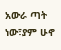አውራ ጣት ነው፣ያም ሁኖ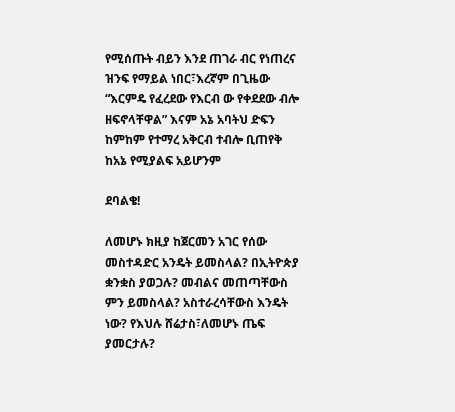የሚሰጡት ብይን እንደ ጠገራ ብር የነጠረና ዝንፍ የማይል ነበር፣እረኛም በጊዜው “እርምዴ የፈረደው የእርብ ው የቀደደው ብሎ ዘፍኖላቸዋል” እናም አኔ አባትህ ድፍን ከምከም የተማረ አቅርብ ተብሎ ቢጠየቅ ከአኔ የሚያልፍ አይሆንም

ደባልቄ!

ለመሆኑ ክዚያ ከጀርመን አገር የሰው መስተዳድር አንዴት ይመስላል? በኢትዮጵያ ቋንቋስ ያወጋሉ? መብልና መጠጣቸውስ ምን ይመስላል? አስተራረሳቸውስ እንዴት ነው? የእህሉ ሸሬታስ፣ለመሆኑ ጤፍ ያመርታሉ?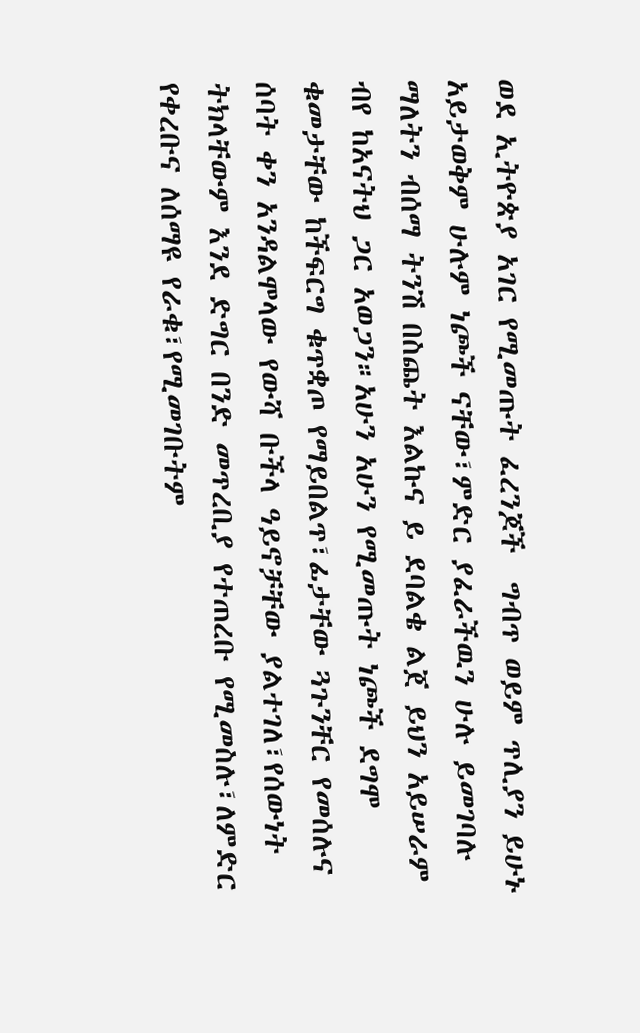ወደ ኢትዮጵያ አገር የሚመጡት ፈረንጆች  ግብጥ ወይም ጥሊያን ይሁኑ አይታወቅም ሁሉም ነጮች ናቸው፣ምድር ያፈራችዉን ሁሉ ይመገባሉ ማለትን ብሰማ ትንሽ በስጨት እልኩና ይ ደባልቄ ልጀ ይህን አይሠራም ብየ ከአናትህ ጋር አወጋን።አሁን አሁን የሚመጡት ነጮች ደግሞ ቁመታቸው ከችፍርግ ቁጥቋጦ የማይበልጥ፣ፊታቸው ጓጉንቸር የመሰሉና ሰባት ቀን አንዳልሞላው የውሻ ቡችላ ዓይኖቻቸው ያልተገለ፣የሰውነት ትክላቸውም እንደ ድግር በንድ መጥረቢያ የተጠረቡ የሚመስሉ፣ለምድር የቀረቡና ለሰማዩ የራቁ፣የሚመገቡትም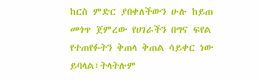ከርስ ምድር ያበቀለችውን ሁሉ ከይጠ መጎጥ ጀምረው የሀገራችን በግና ፍየል የተጠየፉትን ቅጠላ ቅጠል ሳይቀር ነው ይባላል፣ትላትሉም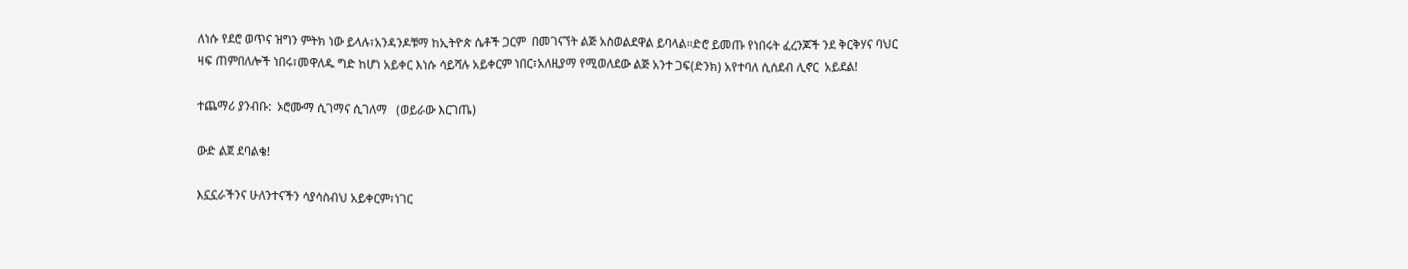ለነሱ የደሮ ወጥና ዝግን ምትክ ነው ይላሉ፣አንዳንዶቹማ ከኢትዮጵ ሴቶች ጋርም  በመገናኘት ልጅ አስወልደዋል ይባላል።ድሮ ይመጡ የነበሩት ፈረንጆች ንደ ቅርቅሃና ባህር ዛፍ ጠምበለሎች ነበሩ፣መዋለዱ ግድ ከሆነ አይቀር እነሱ ሳይሻሉ አይቀርም ነበር፣አለዚያማ የሚወለደው ልጅ አንተ ጋፍ(ድንክ) አየተባለ ሲሰደብ ሊኖር  አይደል!

ተጨማሪ ያንብቡ:  ኦሮሙማ ሲገማና ሲገለማ   (ወይራው እርገጤ)

ውድ ልጀ ደባልቄ!

እኗኗራችንና ሁለንተናችን ሳያሳስብህ አይቀርም፣ነገር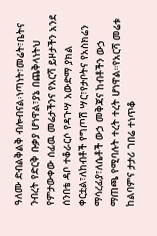ዓለሙ ድብልቅልቅ ብሎብናል፡ነጣነት፣መሬት፣ቤትና ንብረት የድርቅ ቡቃያ ሆነዋል፣ያኔ በጨቅላነትህ የምታውቀው ሰፊዉ መሬታችንና የአርሻ ይዞታችን አንደ ሰንበቴ ዳቦ ተቆራርሶ የዳጉሣ አውድማ ያክል ቀርቷል፣ለከብቶች የግጦሽ ሣር፣የታቦትና የአስክሬን ማሳረፊያ፣ለሴቶች ውኃ መቅጃና ከብቶችን ውኃ ማጠጫ የሚባሉት ተረት ተረት ሆነዋል።የአርሻ መሬቱ ከልባምና ታታሪ ገበሬ ተነጥቆ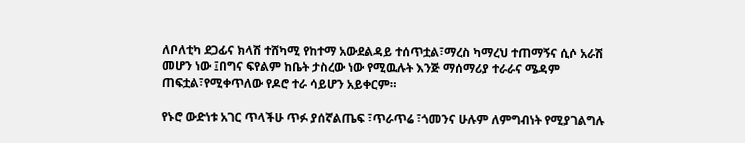ለቦለቲካ ደጋፊና ክላሽ ተሸካሚ የከተማ አውደልዳይ ተሰጥቷል፣ማረስ ካማረህ ተጠማኝና ሲሶ አራሽ መሆን ነው ፤በግና ፍየልም ከቤት ታስረው ነው የሚዉሉት እንጅ ማሰማሪያ ተራራና ሜዳም ጠፍቷል፣የሚቀጥለው የዶሮ ተራ ሳይሆን አይቀርም።

የኑሮ ውድነቱ አገር ጥላችሁ ጥፉ ያሰኛልጤፍ ፣ጥራጥሬ ፣ጎመንና ሁሉም ለምግብነት የሚያገልግሉ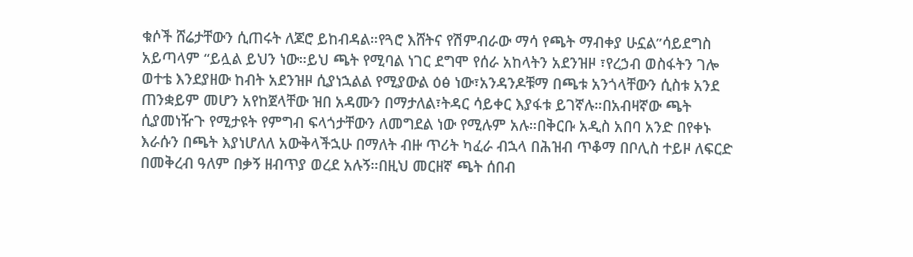ቁሶች ሸሬታቸውን ሲጠሩት ለጆሮ ይከብዳል።የጓሮ እሸትና የሽምብራው ማሳ የጫት ማብቀያ ሁኗል”ሳይደግስ አይጣላም “ይሏል ይህን ነው።ይህ ጫት የሚባል ነገር ደግሞ የሰራ አከላትን አደንዝዞ ፣የረኃብ ወስፋትን ገሎ ወተቴ እንደያዘው ከብት አደንዝዞ ሲያነኋልል የሚያውል ዕፅ ነው፣አንዳንዶቹማ በጫቱ አንጎላቸውን ሲስቱ አንደ ጠንቋይም መሆን አየከጀላቸው ዝበ አዳሙን በማታለል፣ትዳር ሳይቀር እያፋቱ ይገኛሉ።በአብዛኛው ጫት ሲያመነዥጉ የሚታዩት የምግብ ፍላጎታቸውን ለመግደል ነው የሚሉም አሉ።በቅርቡ አዲስ አበባ አንድ በየቀኑ እራሱን በጫት እያነሆለለ አውቅላችኋሁ በማለት ብዙ ጥሪት ካፈራ ብኋላ በሕዝብ ጥቆማ በቦሊስ ተይዞ ለፍርድ በመቅረብ ዓለም በቃኝ ዘብጥያ ወረደ አሉኝ።በዚህ መርዘኛ ጫት ሰበብ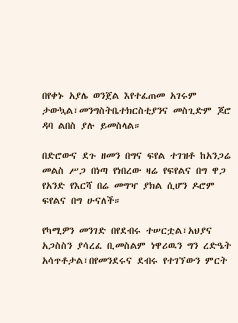በየቀኑ አያሌ ወንጀል እየተፈጠመ አገሩም ታውኳል፣መንግስትቤተክርስቲያንና መስጊድም ጆሮ ዳባ ልበስ ያሉ ይመስላል።

በድሮውና ደጉ ዘመን በግና ፍየል ተገዝቶ ከአንጋሬ መልስ ሥጋ በነጣ የነበረው ዛሬ የፍየልና በግ ዋጋ የአንድ የእርሻ በሬ መግዣ ያክል ሲሆን ዶሮም ፍየልና በግ ሁናለች።

የካሚዎን መንገድ በየደብሩ ተሠርቷል፣አህያና አጋስስን ያሳረፈ ቢመስልም ነዋሪዉን ግን ረድዔት አሳጥቶታል፣በየመንደሩና ደብሩ የተገኘውን ምርት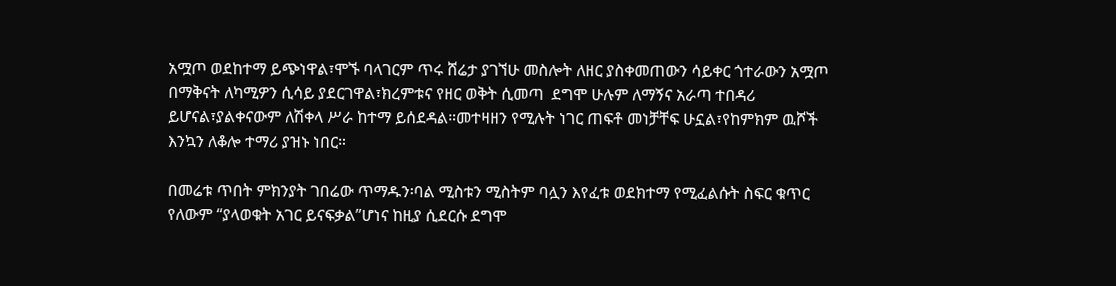አሟጦ ወደከተማ ይጭነዋል፣ሞኙ ባላገርም ጥሩ ሸሬታ ያገኘሁ መስሎት ለዘር ያስቀመጠውን ሳይቀር ጎተራውን አሟጦ በማቅናት ለካሚዎን ሲሳይ ያደርገዋል፣ክረምቱና የዘር ወቅት ሲመጣ  ደግሞ ሁሉም ለማኝና አራጣ ተበዳሪ ይሆናል፣ያልቀናውም ለሽቀላ ሥራ ከተማ ይሰደዳል።መተዛዘን የሚሉት ነገር ጠፍቶ መነቻቸፍ ሁኗል፣የከምክም ዉሾች እንኳን ለቆሎ ተማሪ ያዝኑ ነበር።

በመሬቱ ጥበት ምክንያት ገበሬው ጥማዱን፡ባል ሚስቱን ሚስትም ባሏን እየፈቱ ወደክተማ የሚፈልሱት ስፍር ቁጥር የለውም “ያላወቁት አገር ይናፍቃል”ሆነና ከዚያ ሲደርሱ ደግሞ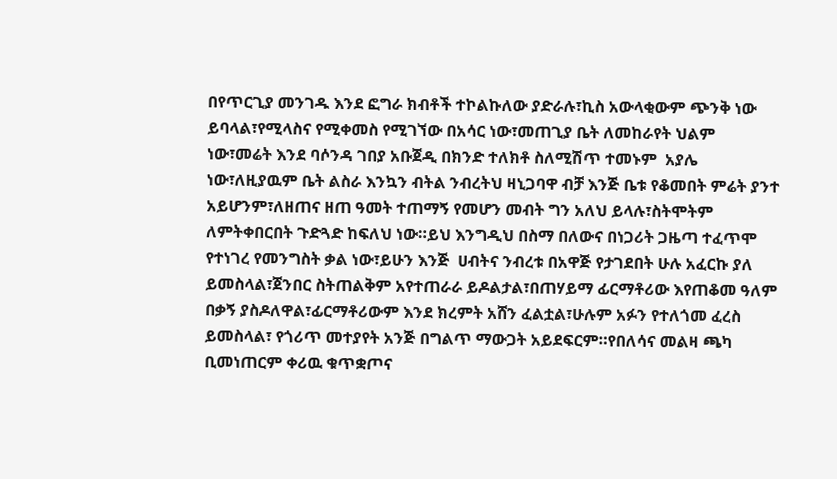በየጥርጊያ መንገዱ እንደ ፎግራ ክብቶች ተኮልኩለው ያድራሉ፣ኪስ አውላቂውም ጭንቅ ነው ይባላል፣የሚላስና የሚቀመስ የሚገኘው በአሳር ነው፣መጠጊያ ቤት ለመከራየት ህልም ነው፣መሬት እንደ ባሶንዳ ገበያ አቡጀዲ በክንድ ተለክቶ ስለሚሽጥ ተመኑም  አያሌ ነው፣ለዚያዉም ቤት ልስራ እንኳን ብትል ንብረትህ ዛኒጋባዋ ብቻ እንጅ ቤቱ የቆመበት ምሬት ያንተ አይሆንም፣ለዘጠና ዘጠ ዓመት ተጠማኝ የመሆን መብት ግን አለህ ይላሉ፣ስትሞትም ለምትቀበርበት ጉድጓድ ከፍለህ ነው።ይህ እንግዲህ በስማ በለውና በነጋሪት ጋዜጣ ተፈጥሞ  የተነገረ የመንግስት ቃል ነው፣ይሁን እንጅ  ሀብትና ንብረቱ በአዋጅ የታገደበት ሁሉ አፈርኩ ያለ ይመስላል፣ጀንበር ስትጠልቅም አየተጠራራ ይዶልታል፣በጠሃይማ ፊርማቶሪው እየጠቆመ ዓለም በቃኝ ያስዶለዋል፣ፊርማቶሪውም እንደ ክረምት አሸን ፈልቷል፣ሁሉም አፉን የተለጎመ ፈረስ  ይመስላል፣ የጎሪጥ መተያየት አንጅ በግልጥ ማውጋት አይደፍርም።የበለሳና መልዛ ጫካ ቢመነጠርም ቀሪዉ ቁጥቋጦና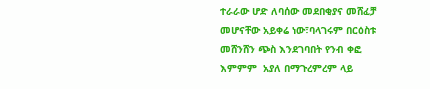ተራራው ሆድ ለባሰው መደበቂያና መሸፈቻ መሆናቸው አይቀሬ ነው፣ባላገሩም በርዕስቱ መሸንሸን ጭስ እንደገባበት የንብ ቀፎ እምምም  አያለ በማጉረምረም ላይ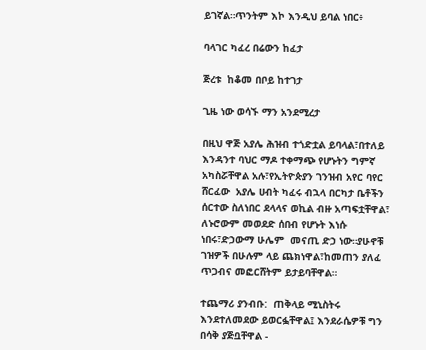ይገኛል።ጥንትም እኮ እንዲህ ይባል ነበር፥

ባላገር ካፈረ በሬውን ከፈታ

ጅረቱ  ከቆመ በቦይ ከተገታ

ጊዜ ነው ወሳኙ ማን አንደሚረታ

በዚህ ዋጅ አያሌ ሕዝብ ተጎድቷል ይባላል፣በተለይ እንዳንተ ባህር ማዶ ተቀማጭ የሆኑትን ግምኛ አካስሯቸዋል አሉ፣የኢትዮጵያን ገንዝብ አየር ባየር ሸርፈው  አያሌ ሀብት ካፈሩ ብኋላ በርካታ ቤቶችን ሰርተው ስለነበር ደላላና ወኪል ብዙ አጣፍቷቸዋል፣ ለኑሮውም መወደድ ሰበብ የሆኑት እነሱ ነበሩ፣ድኃውማ ሁሌም  መናጢ ድኃ ነው።ያሁኖቹ ገዝዎች በሁሉም ላይ ጨክነዋል፣ከመጠን ያለፈ ጥጋብና መፎርሸትም ይታይባቸዋል።

ተጨማሪ ያንብቡ:  ጠቅላይ ሚኒስትሩ እንደተለመደው ይወርፏቸዋል፤ እንደራሴዎቹ ግን በሳቅ ያጅቧቸዋል -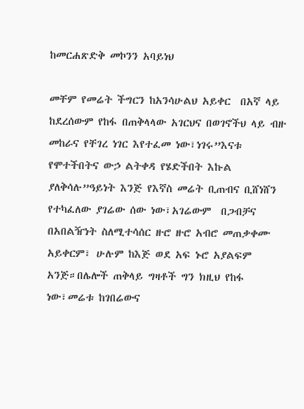ከመርሐጽድቅ መኮንን አባይነህ

መቸም የመሬት ችግርን ከአንሳሁልህ አይቀር  በአኛ ላይ ከደረሰውም የከፋ በጠቅላላው አገርህና በወገኖችህ ላይ ብዙ መከራና የቸገረ ነገር እየተፈመ ነው፣ነገሩ”እናቱ የሞተችበትና ውኃ ልትቀዳ የሄድችበት እኩል ያለቅሳሉ”ዓይነት እንጅ የእኛስ መሬት ቢጠብና ቢሸነሸን የተካፈለው ያገሬው ሰው ነው፣አገሬውም  በጋብቻና በአበልዥነት ስለሚተሳሰር ዙሮ ዙሮ አብሮ መጠቃቀሙ አይቀርም፣ ሁሉም ከእጅ ወደ አፍ ኑሮ አያልፍም አንጅ።በሌሎች ጠቅላይ ግዛቶች ግን ክዚህ የከፋ ነው፣መሬቱ ከገበሬውና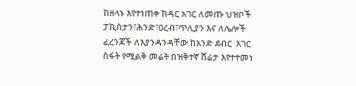ከዘላኑ እየተነጠቀ ከዳር አገር ለመጡ ህዝቦች ፓኪስታን፣ሕንድ፣ዐረብ፣ጥሊያን እና ለሌሎች ፈረንጆች ለእያንዳንዳቸው ከአንድ ደብር  አገር ስፋት የሚልቅ መሬት በዝቅተኛ ሸሬታ እየተተመነ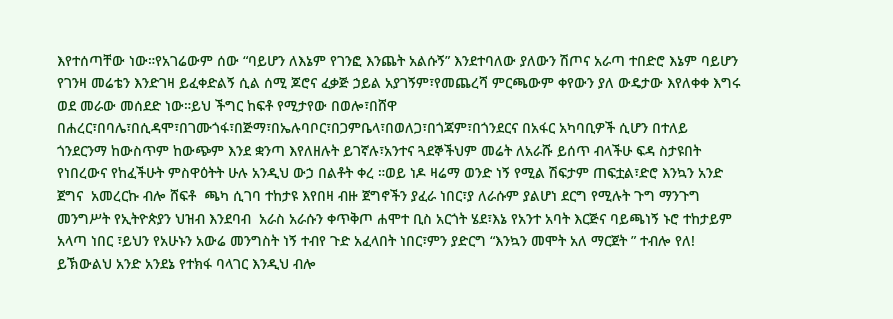እየተሰጣቸው ነው።የአገሬውም ሰው “ባይሆን ለእኔም የገንፎ እንጨት አልሱኝ” እንደተባለው ያለውን ሽጦና አራጣ ተበድሮ እኔም ባይሆን የገንዛ መሬቴን እንድገዛ ይፈቀድልኝ ሲል ሰሚ ጆሮና ፈቃጅ ኃይል አያገኝም፣የመጨረሻ ምርጫውም ቀየውን ያለ ውዴታው እየለቀቀ እግሩ ወደ መራው መሰደድ ነው።ይህ ችግር ከፍቶ የሚታየው በወሎ፣በሸዋ  በሐረር፣በባሌ፣በሲዳሞ፣በገሙጎፋ፣በጅማ፣በኤሉባቦር፣በጋምቤላ፣በወለጋ፣በጎጃም፣በጎንደርና በአፋር አካባቢዎች ሲሆን በተለይ ጎንደርንማ ከውስጥም ከውጭም እንደ ቋንጣ እየለዘሉት ይገኛሉ፣አንተና ጓደኞችህም መሬት ለአራሹ ይሰጥ ብላችሁ ፍዳ ስታዩበት የነበረውና የከፈችሁት ምስዋዕትት ሁሉ አንዲህ ውኃ በልቶት ቀረ ።ወይ ነዶ ዛሬማ ወንድ ነኝ የሚል ሽፍታም ጠፍቷል፣ድሮ እንኳን አንድ ጀግና  አመረርኩ ብሎ ሸፍቶ  ጫካ ሲገባ ተከታዩ እየበዛ ብዙ ጀግኖችን ያፈራ ነበር፣ያ ለራሱም ያልሆነ ደርግ የሚሉት ጉግ ማንጉግ መንግሥት የኢትዮጵያን ህዝብ እንደባብ  አራስ አራሱን ቀጥቅጦ ሐሞተ ቢስ አርጎት ሄደ፣እኔ የአንተ አባት እርጅና ባይጫነኝ ኑሮ ተከታይም አላጣ ነበር ፣ይህን የአሁኑን አውሬ መንግስት ነኝ ተብየ ጉድ አፈላበት ነበር፣ምን ያድርግ “እንኳን መሞት አለ ማርጀት ” ተብሎ የለ! ይኽውልህ አንድ አንደኔ የተክፋ ባላገር እንዲህ ብሎ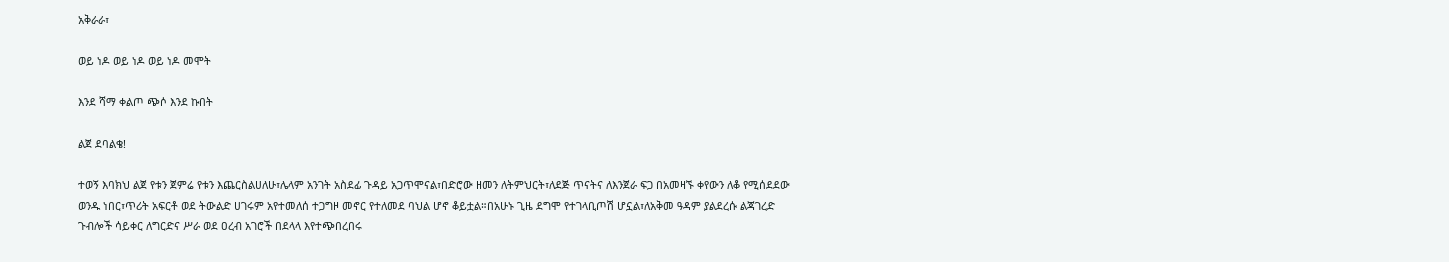አቅራራ፣

ወይ ነዶ ወይ ነዶ ወይ ነዶ መሞት

እንደ ሻማ ቀልጦ ጭሶ እንደ ኩበት

ልጀ ደባልቄ!

ተወኝ እባክህ ልጀ የቱን ጀምሬ የቱን እጨርስልሀለሁ፣ሌላም አንገት አስደፊ ጉዳይ አጋጥሞናል፣በድሮው ዘመን ለትምህርት፣ለደጅ ጥናትና ለእንጀራ ፍጋ በአመዛኙ ቀየውን ለቆ የሚሰደደው ወንዱ ነበር፣ጥሪት አፍርቶ ወደ ትውልድ ሀገሩም አየተመለሰ ተጋግዞ መኖር የተለመደ ባህል ሆኖ ቆይቷል።በአሁኑ ጊዜ ደግሞ የተገላቢጦሽ ሆኗል፣ለአቅመ ዓዳም ያልደረሱ ልጃገረድ ጉብሎች ሳይቀር ለግርድና ሥራ ወደ ዐረብ አገሮች በደላላ እየተጭበረበሩ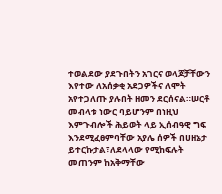ተወልደው ያደጉበትን አገርና ወላጆቻቸውን እየተው ለአሰቃቂ አደጋዎችና ለሞት አየተጋለጡ ያሉበት ዘመን ደርሰናል።ሠርቶ መብላቱ ነውር ባይሆንም በነዚህ እምጉብሎች ሕይወት ላይ ኢሰብዓዊ ግፍ እንደሚፈፀምባቸው አያሌ ሰዎች በሀዘኔታ ይተርኩታል፣ለደላላው የሚከፍሉት መጠንም ከአቅማቸው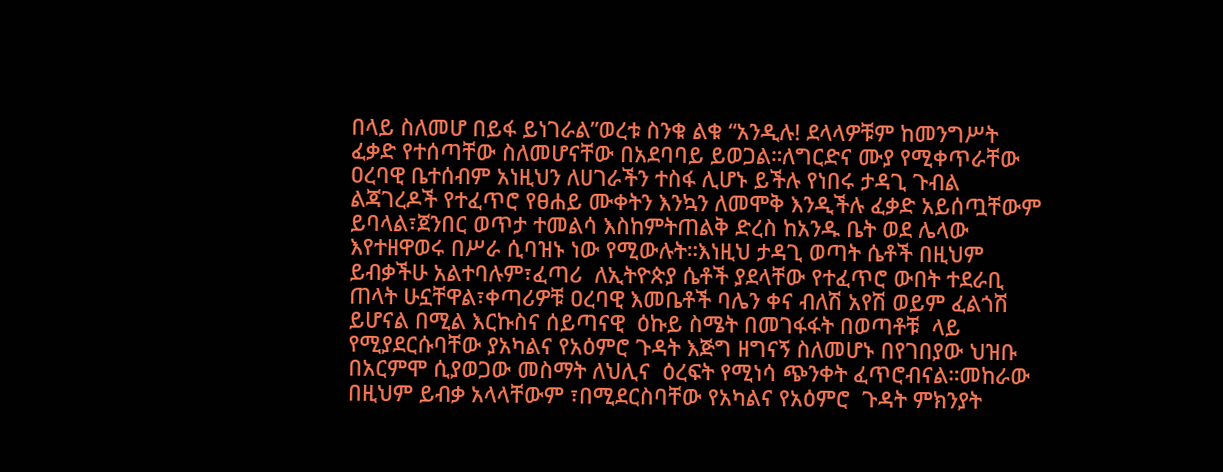በላይ ስለመሆ በይፋ ይነገራል”ወረቱ ስንቁ ልቁ “አንዲሉ! ደላላዎቹም ከመንግሥት ፈቃድ የተሰጣቸው ስለመሆናቸው በአደባባይ ይወጋል።ለግርድና ሙያ የሚቀጥራቸው ዐረባዊ ቤተሰብም አነዚህን ለሀገራችን ተስፋ ሊሆኑ ይችሉ የነበሩ ታዳጊ ጉብል ልጃገረዶች የተፈጥሮ የፀሐይ ሙቀትን እንኳን ለመሞቅ እንዲችሉ ፈቃድ አይሰጧቸውም ይባላል፣ጀንበር ወጥታ ተመልሳ እስከምትጠልቅ ድረስ ከአንዱ ቤት ወደ ሌላው እየተዘዋወሩ በሥራ ሲባዝኑ ነው የሚውሉት።እነዚህ ታዳጊ ወጣት ሴቶች በዚህም ይብቃችሁ አልተባሉም፣ፈጣሪ  ለኢትዮጵያ ሴቶች ያደላቸው የተፈጥሮ ውበት ተደራቢ ጠላት ሁኗቸዋል፣ቀጣሪዎቹ ዐረባዊ እመቤቶች ባሌን ቀና ብለሽ አየሽ ወይም ፈልጎሽ ይሆናል በሚል እርኩስና ሰይጣናዊ  ዕኩይ ስሜት በመገፋፋት በወጣቶቹ  ላይ የሚያደርሱባቸው ያአካልና የአዕምሮ ጉዳት እጅግ ዘግናኝ ስለመሆኑ በየገበያው ህዝቡ በአርምሞ ሲያወጋው መስማት ለህሊና  ዕረፍት የሚነሳ ጭንቀት ፈጥሮብናል።መከራው በዚህም ይብቃ አላላቸውም ፣በሚደርስባቸው የአካልና የአዕምሮ  ጉዳት ምክንያት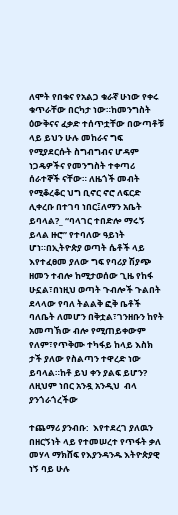ለሞት የበቁና የአልጋ ቁራኛ ሁነው የቀሩ ቁጥራቸው በርካታ ነው።ከመንግስት ዕውቅናና ፈቃድ ተሰጥቷቸው በውጣቶቹ  ላይ ይህን ሁሉ መከራና ግፍ የሚያደርሱት ስግብግብና ሆዳም ነጋዴዎችና የመንግስት ተቀጣሪ ሰራተኞች ናቸው። ለዜጎች መብት የሚቆረቆር ህግ ቢኖር ኖሮ ለፍርድ ሊቀረቡ በተገባ ነበር፤ለማን አቤት ይባላል?_ “ባላገር ተበድሎ ማሩኝ ይላል ዙሮ” የተባለው ዓይነት ሆነ።በኢትዮጵያ ወጣት ሴቶች ላይ እየተፈፀመ ያለው ግፍ የባሪያ ሽያጭ ዘመን ተብሎ ከሚታወሰው ጊዜ የከፋ ሁኗል፣በነዚህ ወጣት ጉብሎች ጉልበት ደላላው የባለ ትልልቅ ፎቅ ቤቶች ባለቤት ለመሆን በቅቷል፣ገንዘቡን ከየት አመጣኽው ብሎ የሚጠይቀውም የለም፣የጥቅሙ ተካፋይ ከላይ እስክ ታች ያለው የስልጣን ተዋረድ ነው ይባላል።ከቶ ይህ ቀን ያልፍ ይሆን? ለዚህም ነበር አንዷ አንዲህ  ብላ ያንጎራጎረችው

ተጨማሪ ያንብቡ:  እየተደረገ ያለዉን በዘርኝነት ላይ የተመሠረተ የጥፋት ቃለ መሃላ ማክሸፍ የእያንዳንዱ እትዮጵያዊ ነኝ ባይ ሁሉ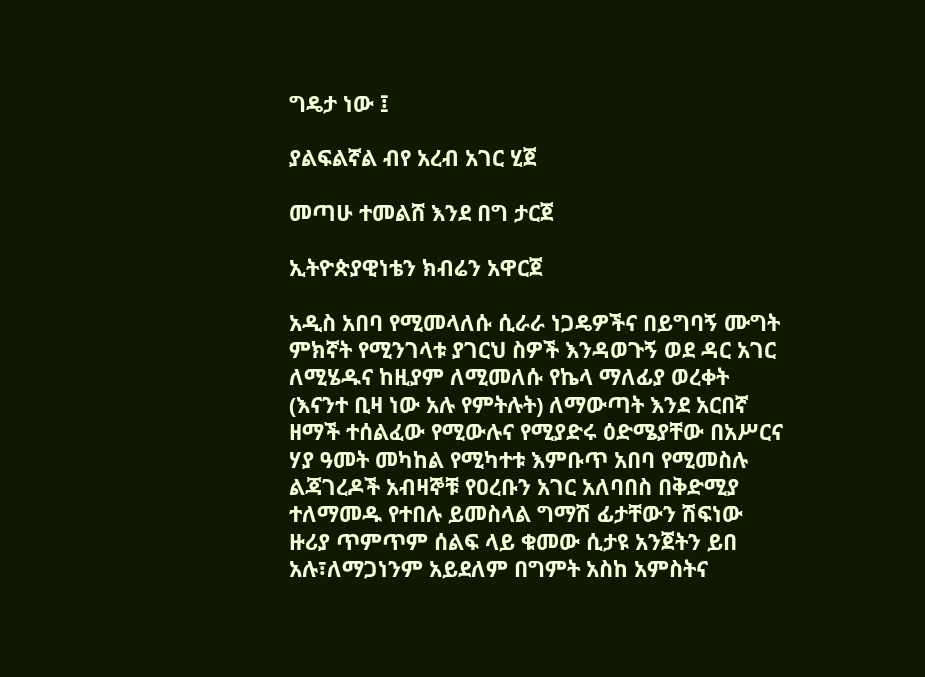ግዴታ ነው ፤

ያልፍልኛል ብየ አረብ አገር ሂጀ

መጣሁ ተመልሸ እንደ በግ ታርጀ

ኢትዮጵያዊነቴን ክብሬን አዋርጀ

አዲስ አበባ የሚመላለሱ ሲራራ ነጋዴዎችና በይግባኝ ሙግት ምክኛት የሚንገላቱ ያገርህ ስዎች እንዳወጉኝ ወደ ዳር አገር ለሚሄዱና ከዚያም ለሚመለሱ የኬላ ማለፊያ ወረቀት (እናንተ ቢዛ ነው አሉ የምትሉት) ለማውጣት እንደ አርበኛ ዘማች ተሰልፈው የሚውሉና የሚያድሩ ዕድሜያቸው በአሥርና ሃያ ዓመት መካከል የሚካተቱ እምቡጥ አበባ የሚመስሉ ልጃገረዶች አብዛኞቹ የዐረቡን አገር አለባበስ በቅድሚያ ተለማመዱ የተበሉ ይመስላል ግማሽ ፊታቸውን ሽፍነው ዙሪያ ጥምጥም ሰልፍ ላይ ቁመው ሲታዩ አንጀትን ይበ አሉ፣ለማጋነንም አይደለም በግምት አስከ አምስትና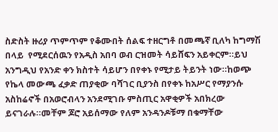ስድስት ዙሪያ ጥምጥም የቆሙበት ሰልፍ ተዘርግቶ በመጫኛ ቢለካ ከግማሽ በላይ  የሚደርሰዉን የአዲስ አበባ ወብ ርዝመት ሳይሸፍን አይቀርም።ይህ አንግዲህ የአንድ ቀን ክስተት ሳይሆን በየቀኑ የሚታይ ትይንት ነው።ከወጭ የኬላ መውጫ ፈቃድ ጠያቂው ባሻገር ቢያንስ በየቀኑ ከአሥር የማያንሱ አስከሬኖች በአወሮብላን አንደሚገቡ ምስጢር አዋቂዎች አበክረው ይናገራሉ።መቸም ጆሮ አይሰማው የለም አንዳንዶቹማ በቁማቸው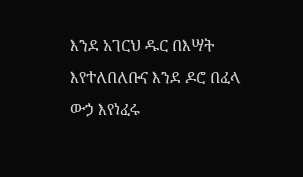እንደ አገርህ ዱር በእሣት እየተለበለቡና እንደ ዶሮ በፈላ ውኃ እየነፈሩ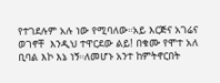የተገደሉም አሉ ነው የሚባለው።አይ እርጅና አገሬና ወገኖቸ  እንዲህ ተዋርደው ልይ! በቁሙ የሞተ አለ ቢባል እኮ እኔ ነኝ።ለመሆኑ አንተ ከምትኖርበት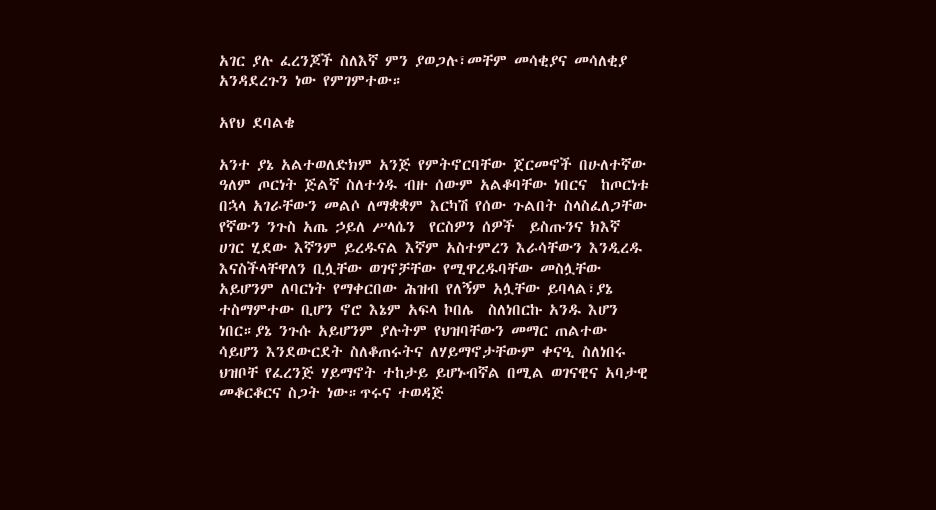አገር ያሉ ፈረንጆች ስለእኛ ምን ያወጋሉ፣መቸም መሳቂያና መሳለቂያ አንዳደረጉን ነው የምገምተው።

አየህ ደባልቄ

አንተ ያኔ አልተወለድክም አንጅ የምትኖርባቸው ጀርመኖች በሁለተኛው ዓለም ጦርነት ጅልኛ ስለተጎዱ ብዙ ሰውም አልቆባቸው ነበርና  ከጦርነቱ በኋላ አገራቸውን መልሶ ለማቋቋም እርካሽ የሰው ጉልበት ስላስፈለጋቸው የኛውን ንጉስ አጤ ኃይለ ሥላሴን  የርስዎን ሰዎች  ይስጡንና ክእኛ ሀገር ሂደው እኛንም ይረዱናል እኛም አስተምረን እራሳቸውን እንዲረዱ እናስችላቸዋለን ቢሏቸው ወገኖቻቸው የሚዋረዱባቸው መስሏቸው አይሆንም ለባርነት የማቀርበው ሕዝብ የለኝም አሏቸው ይባላል፣ያኔ ተስማምተው ቢሆን ኖሮ እኔም አፍላ ኮበሌ  ስለነበርኩ አንዱ እሆን ነበር።ያኔ ንጉሱ አይሆንም ያሉትም የህዝባቸውን መማር ጠልተው ሳይሆን እንደውርደት ስለቆጠሩትና ለሃይማኖታቸውም ቀናዒ ስለነበሩ ህዝቦቸ የፈረንጅ ሃይማኖት ተከታይ ይሆኑብኛል በሚል ወገናዊና አባታዊ መቆርቆርና ስጋት ነው።ጥሩና ተወዳጅ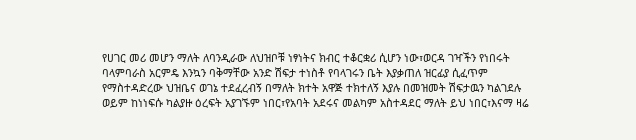የሀገር መሪ መሆን ማለት ለባንዲራው ለህዝቦቹ ነፃነትና ክብር ተቆርቋሪ ሲሆን ነው፣ወርዳ ገዣችን የነበሩት ባላምባራስ አርምዴ እንኳን ባቅማቸው አንድ ሽፍታ ተነስቶ የባላገሩን ቤት እያቃጠለ ዝርፊያ ሲፈጥም  የማስተዳድረው ህዝቤና ወገኔ ተደፈረብኝ በማለት ክተት አዋጅ ተክተለኝ እያሉ በመዝመት ሽፍታዉን ካልገደሉ ወይም ከነነፍሱ ካልያዙ ዕረፍት አያገኙም ነበር፣የአባት አደሩና መልካም አስተዳደር ማለት ይህ ነበር፣እናማ ዛሬ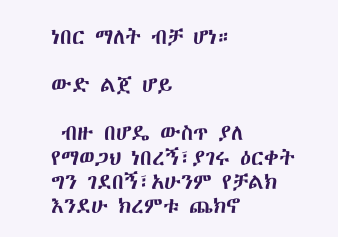ነበር ማለት ብቻ ሆነ።

ውድ ልጀ ሆይ

 ብዙ በሆዴ ውስጥ ያለ የማወጋህ ነበረኝ፣ያገሩ ዕርቀት ግን ገደበኝ፣አሁንም የቻልክ እንደሁ ክረምቱ ጨክኖ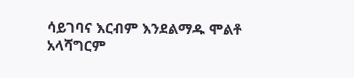ሳይገባና እርብም እንደልማዱ ሞልቶ አላሻግርም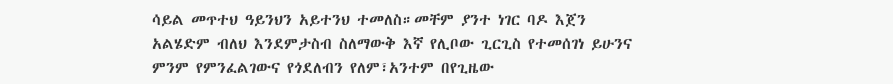ሳይል መጥተህ ዓይንህን አይተንህ ተመለስ።መቸም ያንተ ነገር ባዶ እጀን አልሄድም ብለህ እንደምታስብ ስለማውቅ እኛ የሊቦው ጊርጊስ የተመሰገነ ይሁንና ምንም የምንፈልገውና የጎደለብን የለም፣አንተም በየጊዜው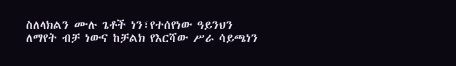ስለላክልን ሙሉ ጌቶች ነን፣የተሰየነው ዓይንህን ለማየት ብቻ ነውና ከቻልክ የእርሻው ሥራ ሳይጫነን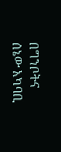በግንቦትና ሰኔው አካባቢ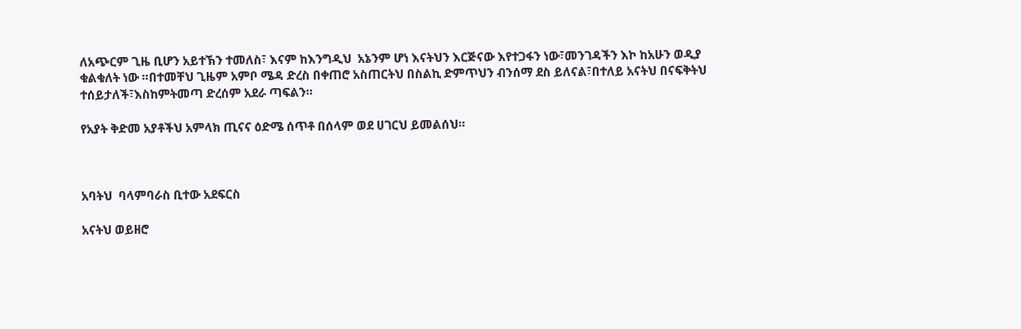ለአጭርም ጊዜ ቢሆን አይተኽን ተመለስ፣ እናም ከእንግዲህ  አኔንም ሆነ እናትህን እርጅናው እየተጋፋን ነው፣መንገዳችን እኮ ከአሁን ወዲያ ቁልቁለት ነው ።በተመቸህ ጊዜም አምቦ ሜዳ ድረስ በቀጠሮ አስጠርትህ በስልኪ ድምጥህን ብንሰማ ደስ ይለናል፣በተለይ አናትህ በናፍቅትህ ተሰይታለች፣እስከምትመጣ ድረሰም አደራ ጣፍልን።

የአያት ቅድመ አያቶችህ አምላክ ጢናና ዕድሜ ሰጥቶ በሰላም ወደ ሀገርህ ይመልሰህ።



አባትህ  ባላምባራስ ቢተው አደፍርስ

አናትህ ወይዘሮ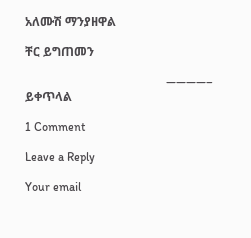አለሙሽ ማንያዘዋል

ቸር ይግጠመን

                                               ————–  ይቀጥላል

1 Comment

Leave a Reply

Your email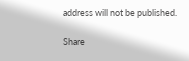address will not be published.

Share